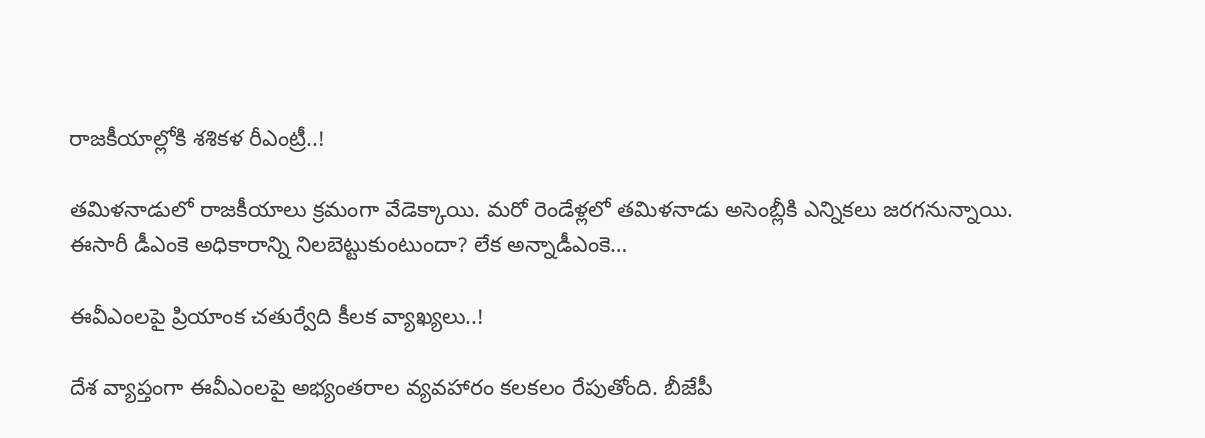రాజకీయాల్లోకి శశికళ రీఎంట్రీ..!

తమిళనాడులో రాజకీయాలు క్రమంగా వేడెక్కాయి. మరో రెండేళ్లలో తమిళనాడు అసెంబ్లీకి ఎన్నికలు జరగనున్నాయి. ఈసారీ డీఎంకె అధికారాన్ని నిలబెట్టుకుంటుందా? లేక అన్నాడీఎంకె…

ఈవీఎంలపై ప్రియాంక చతుర్వేది కీలక వ్యాఖ్యలు..!

దేశ వ్యాప్తంగా ఈవీఎంలపై అభ్యంతరాల వ్యవహారం కలకలం రేపుతోంది. బీజేపీ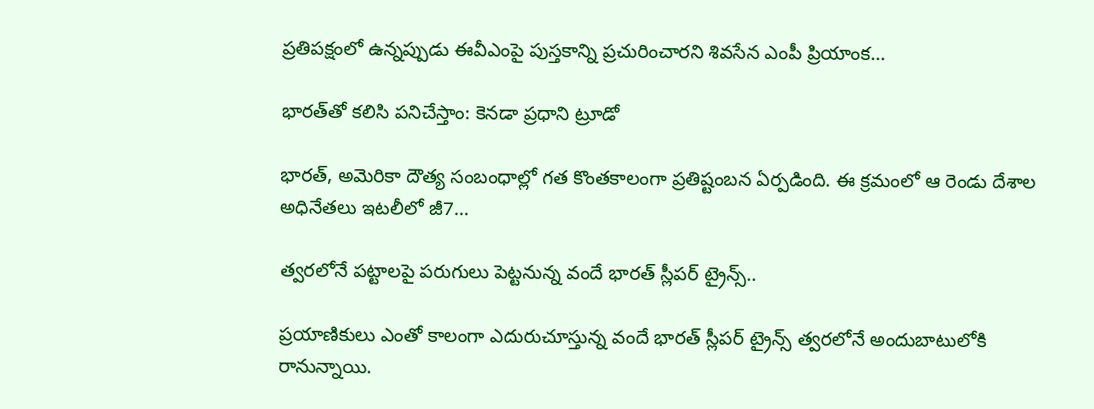ప్రతిపక్షంలో ఉన్నప్పుడు ఈవీఎంపై పుస్తకాన్ని ప్రచురించారని శివసేన ఎంపీ ప్రియాంక…

భారత్‌తో కలిసి పనిచేస్తాం: కెనడా ప్రధాని ట్రూడో

భారత్, అమెరికా దౌత్య సంబంధాల్లో గత కొంతకాలంగా ప్రతిష్టంబన ఏర్పడింది. ఈ క్రమంలో ఆ రెండు దేశాల అధినేతలు ఇటలీలో జీ7…

త్వరలోనే పట్టాలపై పరుగులు పెట్టనున్న వందే భారత్ స్లీపర్ ట్రైన్స్..

ప్రయాణికులు ఎంతో కాలంగా ఎదురుచూస్తున్న వందే భారత్ స్లీపర్ ట్రైన్స్ త్వరలోనే అందుబాటులోకి రానున్నాయి.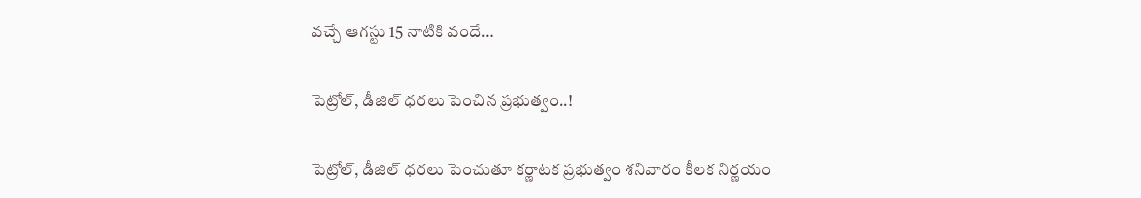వచ్చే ఆగస్టు 15 నాటికి వందే…

పెట్రోల్, డీజిల్ ధరలు పెంచిన ప్రభుత్వం..!

పెట్రోల్, డీజిల్ ధరలు పెంచుతూ కర్ణాటక ప్రభుత్వం శనివారం కీలక నిర్ణయం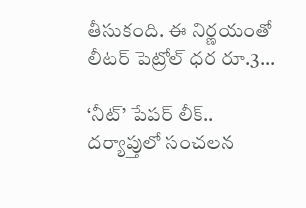తీసుకంది. ఈ నిర్ణయంతో లీటర్ పెట్రోల్ ధర రూ.3…

‘నీట్‌’ పేపర్‌ లీక్‌.. దర్యాప్తులో సంచలన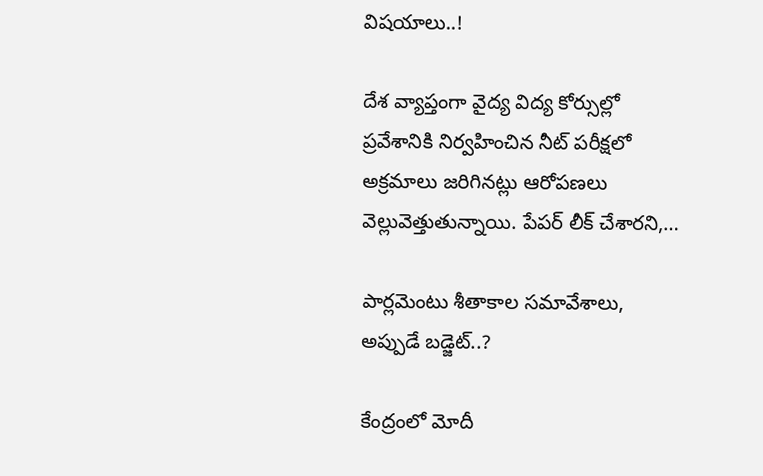విషయాలు..!

దేశ వ్యాప్తంగా వైద్య విద్య కోర్సుల్లో ప్రవేశానికి నిర్వహించిన నీట్ పరీక్షలో అక్రమాలు జరిగినట్లు ఆరోపణలు వెల్లువెత్తుతున్నాయి. పేపర్ లీక్ చేశారని,…

పార్లమెంటు శీతాకాల సమావేశాలు, అప్పుడే బడ్జెట్..?

కేంద్రంలో మోదీ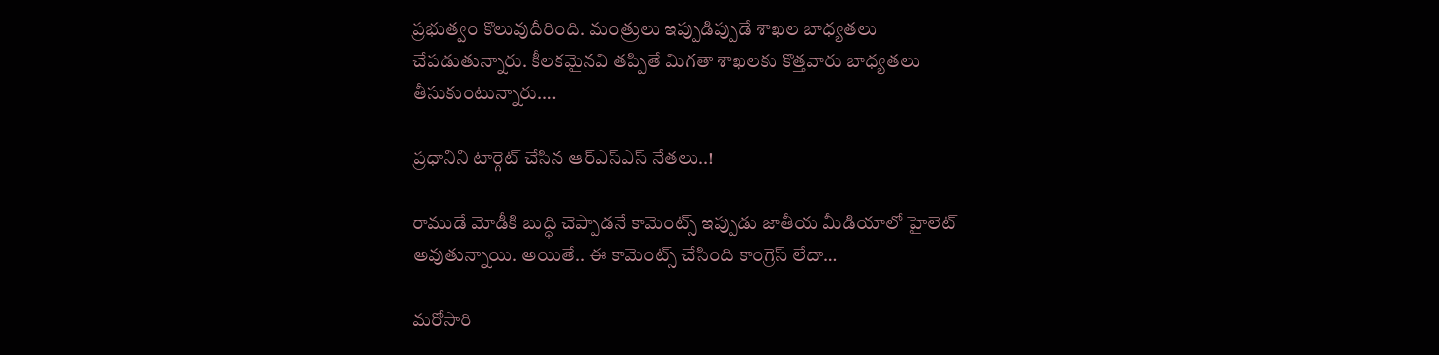ప్రభుత్వం కొలువుదీరింది. మంత్రులు ఇప్పుడిప్పుడే శాఖల బాధ్యతలు చేపడుతున్నారు. కీలకమైనవి తప్పితే మిగతా శాఖలకు కొత్తవారు బాధ్యతలు తీసుకుంటున్నారు.…

ప్రధానిని టార్గెట్ చేసిన ఆర్ఎస్ఎస్ నేతలు..!

రాముడే మోడీకి బుద్ధి చెప్పాడనే కామెంట్స్ ఇప్పుడు జాతీయ మీడియాలో హైలెట్ అవుతున్నాయి. అయితే.. ఈ కామెంట్స్ చేసింది కాంగ్రెస్ లేదా…

మరోసారి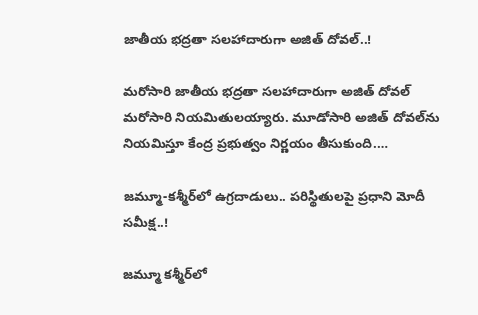జాతీయ భద్రతా సలహాదారుగా అజిత్ దోవల్..!

మరోసారి జాతీయ భద్రతా సలహాదారుగా అజిత్ దోవల్ మరోసారి నియమితులయ్యారు. మూడోసారి అజిత్ దోవల్‌ను నియమిస్తూ కేంద్ర ప్రభుత్వం నిర్ణయం తీసుకుంది.…

జమ్మూ-కశ్మీర్‌‌లో ఉగ్రదాడులు.. పరిస్థితులపై ప్రధాని మోదీ సమీక్ష..!

జమ్మూ కశ్మీర్‌లో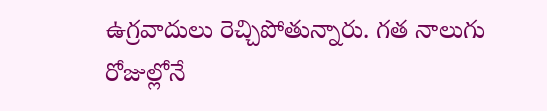ఉగ్రవాదులు రెచ్చిపోతున్నారు. గత నాలుగు రోజుల్లోనే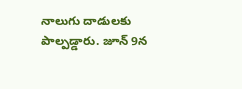నాలుగు దాడులకు పాల్పడ్డారు. జూన్ 9న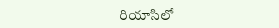రియాసిలో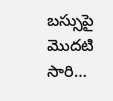బస్సుపై మొదటి సారి…